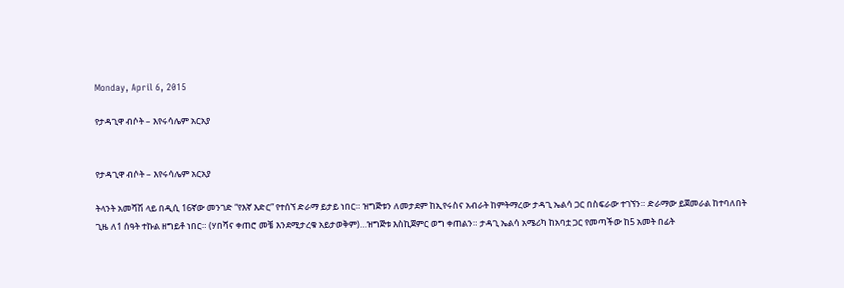Monday, April 6, 2015

የታዳጊዋ ብሶት – እየሩሳሌም አርአያ


የታዳጊዋ ብሶት – እየሩሳሌም አርአያ

ትላንት አመሻሽ ላይ በዲሲ 16ኛው መንገድ “የእኛ እድር” የተሰኘ ድራማ ይታይ ነበር። ዝግጅቱን ለመታደም ከኢየሩስና አብራት ከምትማረው ታዳጊ ኤልሳ ጋር በስፍራው ተገኘን። ድራማው ይጀመራል ከተባለበት ጊዜ ለ1 ሰዓት ተኩል ዘግይቶ ነበር። (ሃበሻና ቀጠሮ መቼ እንደሚታረቁ አይታወቅም)…ዝግጅቱ እስኪጀምር ወግ ቀጠልን። ታዳጊ ኤልሳ አሜሪካ ከአባቷ ጋር የመጣችው ከ5 አመት በፊት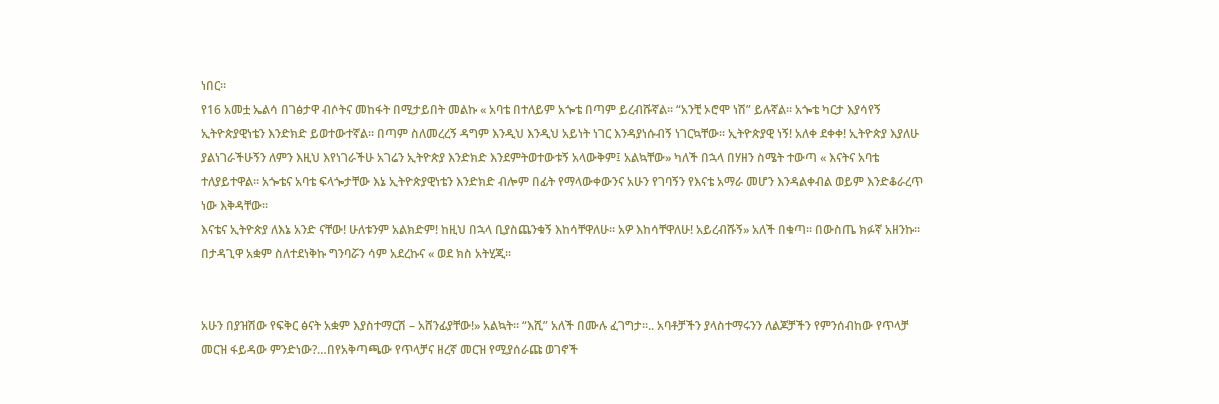ነበር።
የ16 አመቷ ኤልሳ በገፅታዋ ብሶትና መከፋት በሚታይበት መልኩ « አባቴ በተለይም አጐቴ በጣም ይረብሹኛል። “አንቺ ኦሮሞ ነሽ” ይሉኛል። አጐቴ ካርታ እያሳየኝ ኢትዮጵያዊነቴን እንድክድ ይወተውተኛል። በጣም ስለመረረኝ ዳግም እንዲህ እንዲህ አይነት ነገር እንዳያነሱብኝ ነገርኳቸው። ኢትዮጵያዊ ነኝ! አለቀ ደቀቀ! ኢትዮጵያ እያለሁ ያልነገራችሁኝን ለምን እዚህ እየነገራችሁ አገሬን ኢትዮጵያ እንድክድ እንደምትወተውቱኝ አላውቅም፤ አልኳቸው» ካለች በኋላ በሃዘን ስሜት ተውጣ « እናትና አባቴ ተለያይተዋል። አጐቴና አባቴ ፍላጐታቸው እኔ ኢትዮጵያዊነቴን እንድክድ ብሎም በፊት የማላውቀውንና አሁን የገባኝን የእናቴ አማራ መሆን እንዳልቀብል ወይም እንድቆራረጥ ነው እቅዳቸው።
እናቴና ኢትዮጵያ ለእኔ አንድ ናቸው! ሁለቱንም አልክድም! ከዚህ በኋላ ቢያስጨንቁኝ እከሳቸዋለሁ። አዎ እከሳቸዋለሁ! አይረብሹኝ» አለች በቁጣ። በውስጤ ክፉኛ አዘንኩ። በታዳጊዋ አቋም ስለተደነቅኩ ግንባሯን ሳም አደረኩና « ወደ ክስ አትሂጂ።


አሁን በያዝሽው የፍቅር ፅናት አቋም እያስተማርሽ – አሸንፊያቸው!» አልኳት። “እሺ” አለች በሙሉ ፈገግታ።.. አባቶቻችን ያላስተማሩንን ለልጆቻችን የምንሰብከው የጥላቻ መርዝ ፋይዳው ምንድነው?…በየአቅጣጫው የጥላቻና ዘረኛ መርዝ የሚያሰራጩ ወገኖች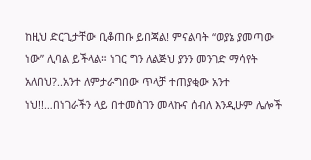ከዚህ ድርጊታቸው ቢቆጠቡ ይበጃል! ምናልባት “ወያኔ ያመጣው ነው” ሊባል ይችላል። ነገር ግን ለልጅህ ያንን መንገድ ማሳየት አለበህ?..አንተ ለምታራግበው ጥላቻ ተጠያቂው አንተ ነህ!!…በነገራችን ላይ በተመስገን መላኩና ሰብለ እንዲሁም ሌሎች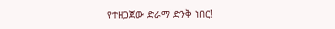የተዘጋጀው ድራማ ድንቅ ነበር!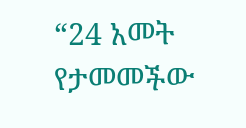“24 አመት የታመመችው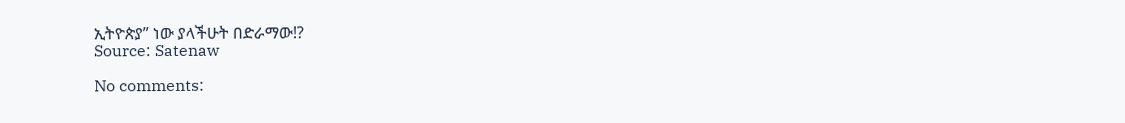ኢትዮጵያ” ነው ያላችሁት በድራማው!?
Source: Satenaw

No comments: